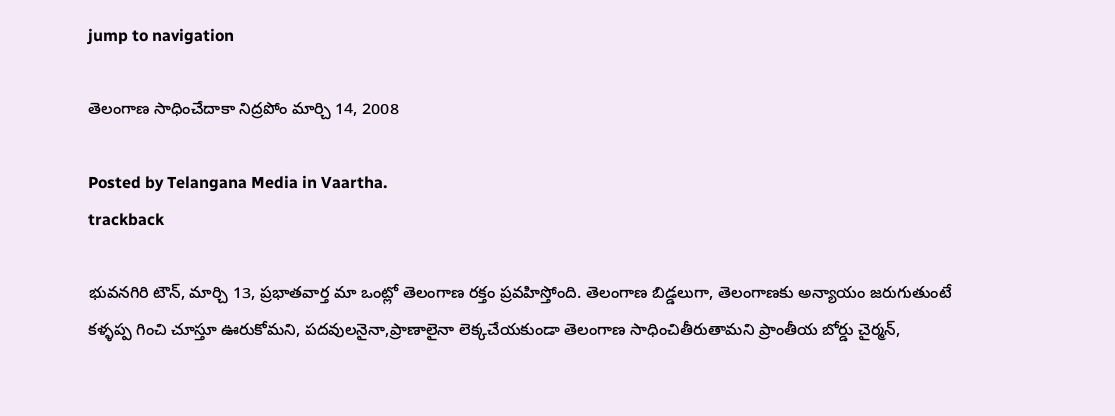jump to navigation

తెలంగాణ సాధించేదాకా నిద్రపోం మార్చి 14, 2008

Posted by Telangana Media in Vaartha.
trackback

భువనగిరి టౌన్‌, మార్చి 13, ప్రభాతవార్త మా ఒంట్లో తెలంగాణ రక్తం ప్రవహిస్తోంది. తెలంగాణ బిడ్డలుగా, తెలంగాణకు అన్యాయం జరుగుతుంటే కళ్ళప్ప గించి చూస్తూ ఊరుకోమని, పదవులనైనా,ప్రాణాలైనా లెక్కచేయకుండా తెలంగాణ సాధించితీరుతామని ప్రాంతీయ బోర్డు చైర్మన్‌,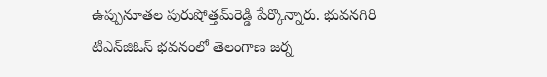ఉప్పునూతల పురుషోత్తమ్‌రెడ్డి పేర్కొన్నారు. భువనగిరి టిఎన్‌జిఓస్‌ భవనంలో తెలంగాణ జర్న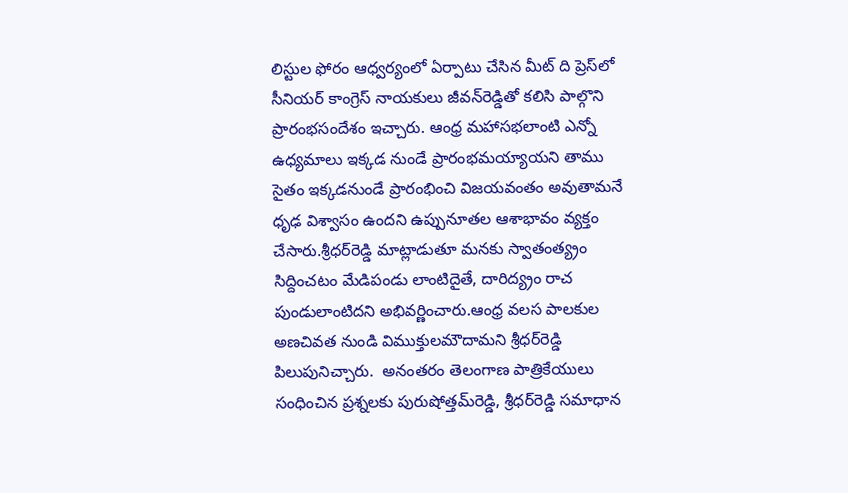లిస్టుల ఫోరం ఆధ్వర్యంలో ఏర్పాటు చేసిన మీట్‌ ది ప్రెస్‌లో సీనియర్‌ కాంగ్రెస్‌ నాయకులు జీవన్‌రెడ్డితో కలిసి పాల్గొని ప్రారంభసందేశం ఇచ్చారు. ఆంధ్ర మహాసభలాంటి ఎన్నో ఉధ్యమాలు ఇక్కడ నుండే ప్రారంభమయ్యాయని తాము సైతం ఇక్కడనుండే ప్రారంభించి విజయవంతం అవుతామనే ధృఢ విశ్వాసం ఉందని ఉప్పునూతల ఆశాభావం వ్యక్తం చేసారు.శ్రీధర్‌రెడ్డి మాట్లాడుతూ మనకు స్వాతంత్య్రం సిద్దించటం మేడిపండు లాంటిదైతే, దారిద్య్రం రాచ పుండులాంటిదని అభివర్ణించారు.ఆంధ్ర వలస పాలకుల అణచివత నుండి విముక్తులమౌదామని శ్రీధర్‌రెడ్డి పిలుపునిచ్చారు.  అనంతరం తెలంగాణ పాత్రికేయులు సంధించిన ప్రశ్నలకు పురుషోత్తమ్‌రెడ్డి, శ్రీధర్‌రెడ్డి సమాధాన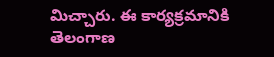మిచ్చారు. ఈ కార్యక్రమానికి తెలంగాణ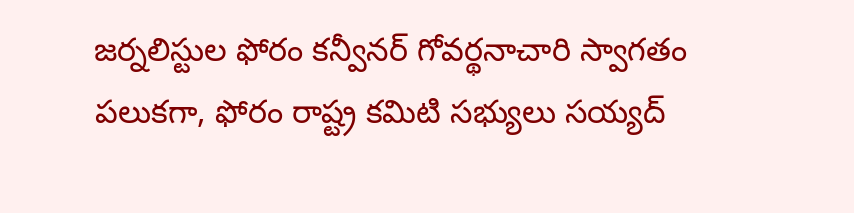జర్నలిస్టుల ఫోరం కన్వీనర్‌ గోవర్థనాచారి స్వాగతం పలుకగా, ఫోరం రాష్ట్ర కమిటి సభ్యులు సయ్యద్‌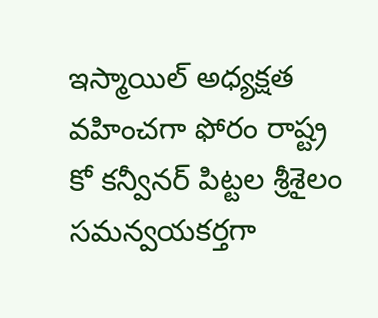ఇస్మాయిల్‌ అధ్యక్షత వహించగా ఫోరం రాష్ట్ర కో కన్వీనర్‌ పిట్టల శ్రీశైలం సమన్వయకర్తగా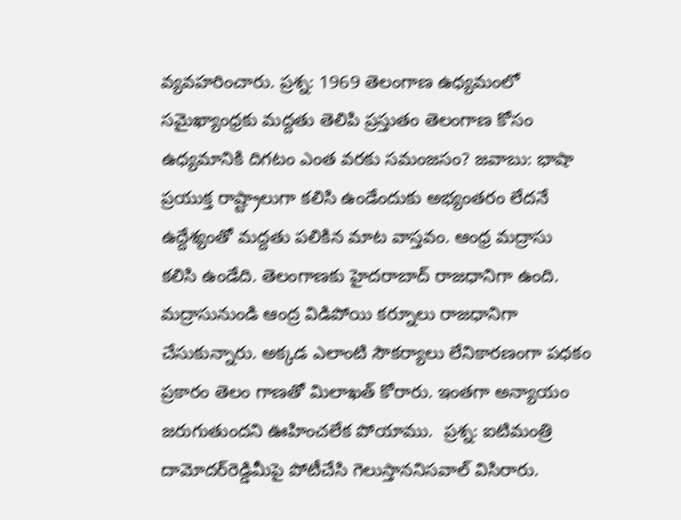వ్యవహరించారు. ప్రశ్న: 1969 తెలంగాణ ఉధ్యమంలో సమైఖ్యాంధ్రకు మద్దతు తెలిపి ప్రస్తుతం తెలంగాణ కోసం ఉధ్యమానికి దిగటం ఎంత వరకు సమంజసం? జవాబు: భాషా ప్రయుక్త రాష్ట్రాలుగా కలిసి ఉండేందుకు అభ్యంతరం లేదనే ఉద్దేశ్యంతో మద్దతు పలికిన మాట వాస్తవం. ఆంధ్ర మద్రాసు కలిసి ఉండేది. తెలంగాణకు హైదరాబాద్‌ రాజధానిగా ఉంది. మద్రాసునుండి ఆంద్ర విడిపోయి కర్నూలు రాజధానిగా చేసుకున్నారు. అక్కడ ఎలాంటి సౌకర్యాలు లేనికారణంగా పధకం ప్రకారం తెలం గాణతో మిలాఖత్‌ కోరారు. ఇంతగా అన్యాయం జరుగుతుందని ఊహించలేక పోయాము.  ప్రశ్న: ఐటిమంత్రి దామోదర్‌రెడ్డిమీపై పోటీచేసి గెలుస్తాననిసవాల్‌ విసిరారు.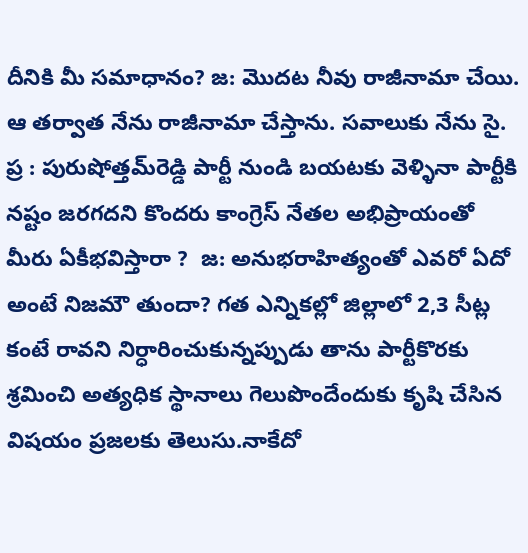దీనికి మీ సమాధానం? జ: మొదట నీవు రాజీనామా చేయి. ఆ తర్వాత నేను రాజీనామా చేస్తాను. సవాలుకు నేను సై. ప్ర : పురుషోత్తమ్‌రెడ్డి పార్టీ నుండి బయటకు వెళ్ళినా పార్టీకి నష్టం జరగదని కొందరు కాంగ్రెస్‌ నేతల అభిప్రాయంతో మీరు ఏకీభవిస్తారా ?  జ: అనుభరాహిత్యంతో ఎవరో ఏదో అంటే నిజమౌ తుందా? గత ఎన్నికల్లో జిల్లాలో 2,3 సీట్ల కంటే రావని నిర్ధారించుకున్నప్పుడు తాను పార్టీకొరకు శ్రమించి అత్యధిక స్థానాలు గెలుపొందేందుకు కృషి చేసిన విషయం ప్రజలకు తెలుసు.నాకేదో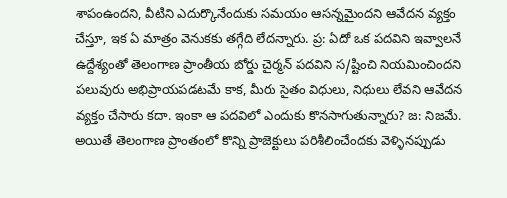శాపంఉందని, వీటిని ఎదుర్కొనేందుకు సమయం ఆసన్నమైందని ఆవేదన వ్యక్తం చేస్తూ, ఇక ఏ మాత్రం వెనుకకు తగ్గేది లేదన్నారు. ప్ర: ఏదో ఒక పదవిని ఇవ్వాలనే ఉద్దేశ్యంతో తెలంగాణ ప్రాంతీయ బోర్డు చైర్మన్‌ పదవిని స/ష్టించి నియమించిందని పలువురు అభిప్రాయపడటమే కాక, మీరు సైతం విధులు, నిధులు లేవని ఆవేదన వ్యక్తం చేసారు కదా. ఇంకా ఆ పదవిలో ఎందుకు కొనసాగుతున్నారు? జ: నిజమే. అయితే తెలంగాణ ప్రాంతంలో కొన్ని ప్రాజెక్టులు పరిశీలించేందకు వెళ్ళినప్పుడు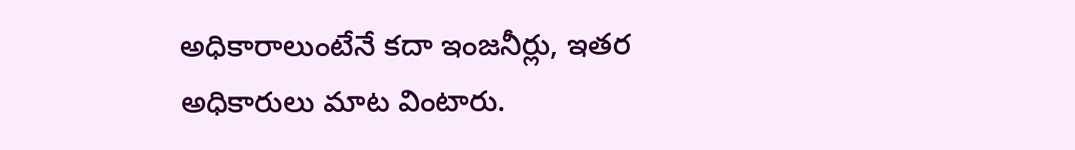అధికారాలుంటేనే కదా ఇంజనీర్లు, ఇతర అధికారులు మాట వింటారు.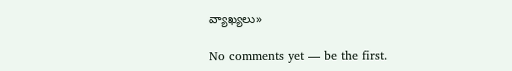వ్యాఖ్యలు»

No comments yet — be the first.